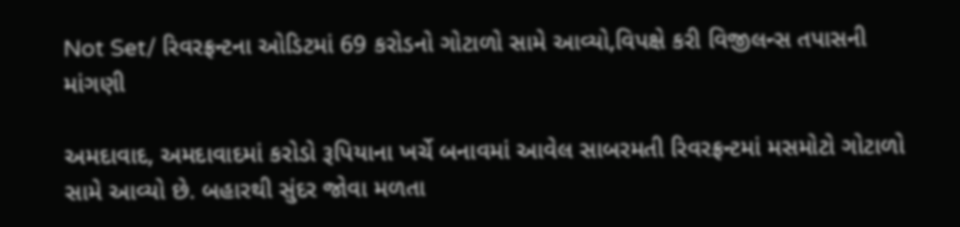Not Set/ રિવરફ્રન્ટના ઓડિટમાં 69 કરોડનો ગોટાળો સામે આવ્યો,વિપક્ષે કરી વિજીલન્સ તપાસની માંગણી

અમદાવાદ, અમદાવાદમાં કરોડો રૂપિયાના ખર્ચે બનાવમાં આવેલ સાબરમતી રિવરફ્રન્ટમાં મસમોટો ગોટાળો સામે આવ્યો છે. બહારથી સુંદર જોવા મળતા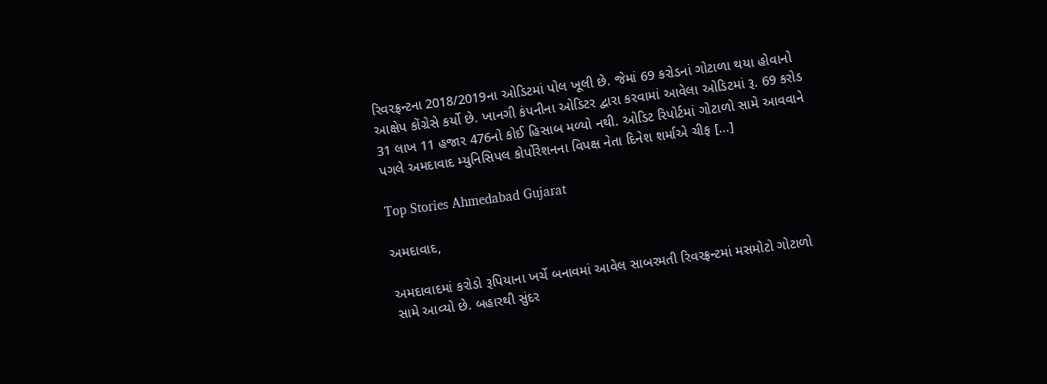રિવરફ્રન્ટના 2018/2019ના ઓડિટમાં પોલ ખૂલી છે. જેમાં 69 કરોડનાં ગોટાળા થયા હોવાનો આક્ષેપ કોંગ્રેસે કર્યો છે. ખાનગી કંપનીના ઓડિટર દ્વારા કરવામાં આવેલા ઓડિટમાં રૂ. 69 કરોડ 31 લાખ 11 હજાર 476નો કોઈ હિસાબ મળ્યો નથી. ઓડિટ રિપોર્ટમાં ગોટાળો સામે આવવાને પગલે અમદાવાદ મ્યુનિસિપલ કોર્પોરેશનના વિપક્ષ નેતા દિનેશ શર્માએ ચીફ […]

Top Stories Ahmedabad Gujarat

અમદાવાદ,

અમદાવાદમાં કરોડો રૂપિયાના ખર્ચે બનાવમાં આવેલ સાબરમતી રિવરફ્રન્ટમાં મસમોટો ગોટાળો સામે આવ્યો છે. બહારથી સુંદર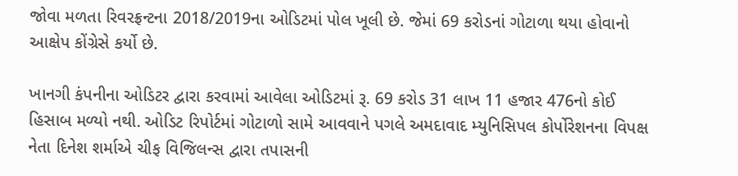જોવા મળતા રિવરફ્રન્ટના 2018/2019ના ઓડિટમાં પોલ ખૂલી છે. જેમાં 69 કરોડનાં ગોટાળા થયા હોવાનો આક્ષેપ કોંગ્રેસે કર્યો છે.

ખાનગી કંપનીના ઓડિટર દ્વારા કરવામાં આવેલા ઓડિટમાં રૂ. 69 કરોડ 31 લાખ 11 હજાર 476નો કોઈ હિસાબ મળ્યો નથી. ઓડિટ રિપોર્ટમાં ગોટાળો સામે આવવાને પગલે અમદાવાદ મ્યુનિસિપલ કોર્પોરેશનના વિપક્ષ નેતા દિનેશ શર્માએ ચીફ વિજિલન્સ દ્વારા તપાસની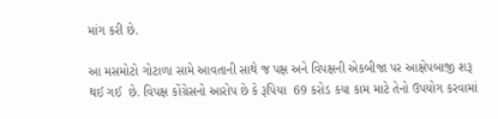માંગ કરી છે.

આ મસમોટો ગોટાળા સામે આવતાની સાથે જ પક્ષ અને વિપક્ષની એકબીજા પર આક્ષેપબાજી શરૂ થઈ ગઈ  છે. વિપક્ષ કોંગ્રેસનો આરોપ છે કે રૂપિયા  69 કરોડ કયા કામ માટે તેનો ઉપયોગ કરવામાં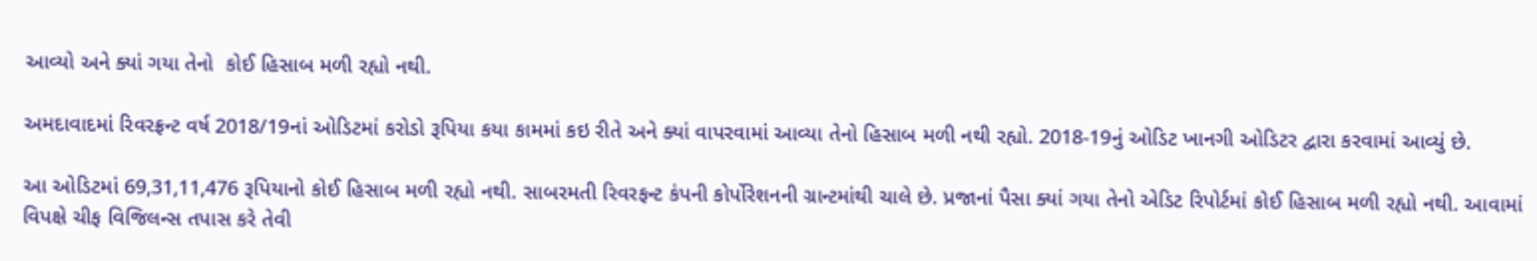આવ્યો અને ક્યાં ગયા તેનો  કોઈ હિસાબ મળી રહ્યો નથી.

અમદાવાદમાં રિવરફ્રન્ટ વર્ષ 2018/19નાં ઓડિટમાં કરોડો રૂપિયા કયા કામમાં કઇ રીતે અને ક્યાં વાપરવામાં આવ્યા તેનો હિસાબ મળી નથી રહ્યો. 2018-19નું ઓડિટ ખાનગી ઓડિટર દ્વારા કરવામાં આવ્યું છે.

આ ઓડિટમાં 69,31,11,476 રૂપિયાનો કોઈ હિસાબ મળી રહ્યો નથી. સાબરમતી રિવરફન્ટ કંપની કોર્પોરેશનની ગ્રાન્ટમાંથી ચાલે છે. પ્રજાનાં પૈસા ક્યાં ગયા તેનો એડિટ રિપોર્ટમાં કોઈ હિસાબ મળી રહ્યો નથી. આવામાં વિપક્ષે ચીફ વિજિલન્સ તપાસ કરે તેવી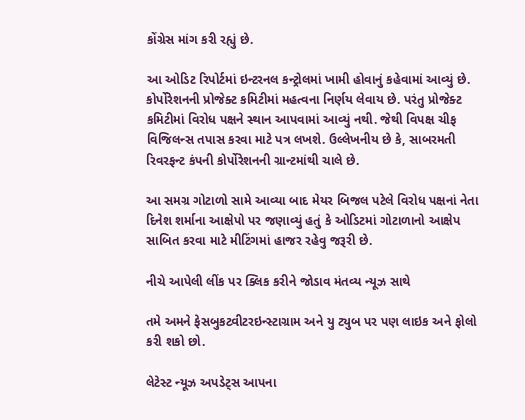કોંગ્રેસ માંગ કરી રહ્યું છે.

આ ઓડિટ રિપોર્ટમાં ઇન્ટરનલ કન્ટ્રોલમાં ખામી હોવાનું કહેવામાં આવ્યું છે. કોર્પોરેશનની પ્રોજેક્ટ કમિટીમાં મહત્વના નિર્ણય લેવાય છે. પરંતુ પ્રોજેક્ટ કમિટીમાં વિરોધ પક્ષને સ્થાન આપવામાં આવ્યું નથી. જેથી વિપક્ષ ચીફ વિજિલન્સ તપાસ કરવા માટે પત્ર લખશે. ઉલ્લેખનીય છે કે, સાબરમતી રિવરફન્ટ કંપની કોર્પોરેશનની ગ્રાન્ટમાંથી ચાલે છે.

આ સમગ્ર ગોટાળો સામે આવ્યા બાદ મેયર બિજલ પટેલે વિરોધ પક્ષનાં નેતા દિનેશ શર્માના આક્ષેપો પર જણાવ્યું હતું કે ઓડિટમાં ગોટાળાનો આક્ષેપ સાબિત કરવા માટે મીટિંગમાં હાજર રહેવુ જરૂરી છે.

નીચે આપેલી લીંક પર ક્લિક કરીને જોડાવ મંતવ્ય ન્યૂઝ સાથે

તમે અમને ફેસબુકટ્વીટરઇન્સ્ટાગ્રામ અને યુ ટ્યુબ પર પણ લાઇક અને ફોલો કરી શકો છો.

લેટેસ્ટ ન્યૂઝ અપડેટ્સ આપના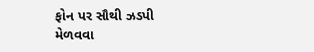ફોન પર સૌથી ઝડપી મેળવવા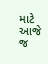માટે આજે જ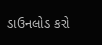ડાઉનલોડ કરો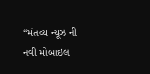“મંતવ્ય ન્યૂઝ ની નવી મોબાઇલ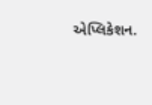એપ્લિકેશન.